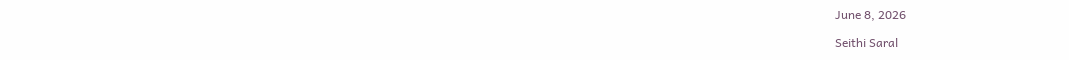June 8, 2026

Seithi Saral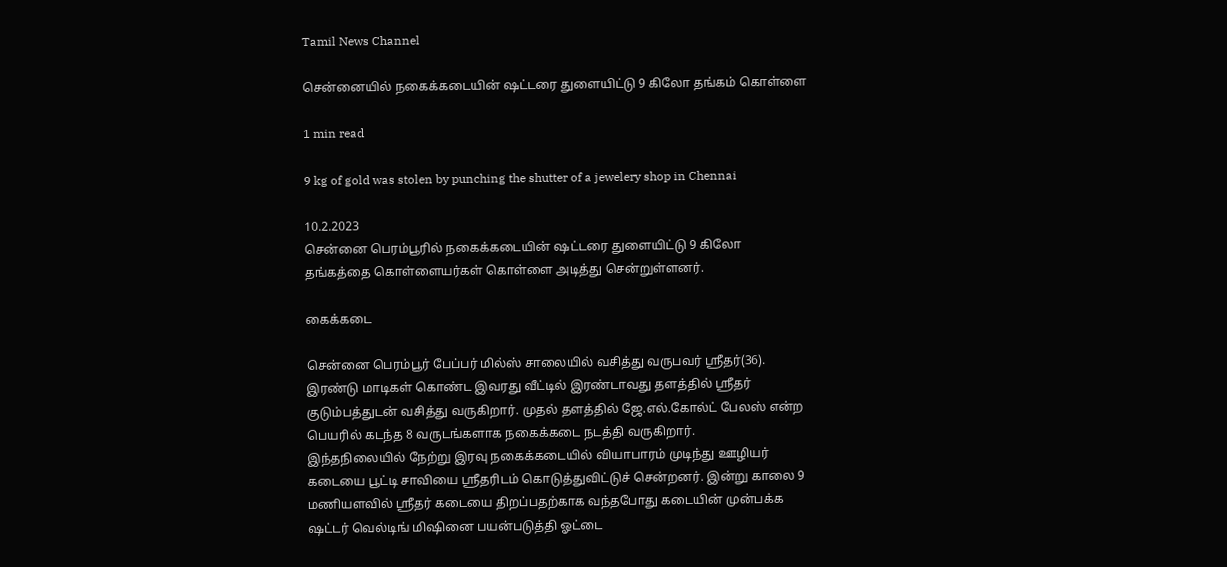Tamil News Channel

சென்னையில் நகைக்கடையின் ஷட்டரை துளையிட்டு 9 கிலோ தங்கம் கொள்ளை

1 min read

9 kg of gold was stolen by punching the shutter of a jewelery shop in Chennai

10.2.2023
சென்னை பெரம்பூரில் நகைக்கடையின் ஷட்டரை துளையிட்டு 9 கிலோ தங்கத்தை கொள்ளையர்கள் கொள்ளை அடித்து சென்றுள்ளனர்.

கைக்கடை

சென்னை பெரம்பூர் பேப்பர் மில்ஸ் சாலையில் வசித்து வருபவர் ஸ்ரீதர்(36). இரண்டு மாடிகள் கொண்ட இவரது வீட்டில் இரண்டாவது தளத்தில் ஸ்ரீதர் குடும்பத்துடன் வசித்து வருகிறார். முதல் தளத்தில் ஜே.எல்.கோல்ட் பேலஸ் என்ற பெயரில் கடந்த 8 வருடங்களாக நகைக்கடை நடத்தி வருகிறார்.
இந்தநிலையில் நேற்று இரவு நகைக்கடையில் வியாபாரம் முடிந்து ஊழியர் கடையை பூட்டி சாவியை ஸ்ரீதரிடம் கொடுத்துவிட்டுச் சென்றனர். இன்று காலை 9 மணியளவில் ஸ்ரீதர் கடையை திறப்பதற்காக வந்தபோது கடையின் முன்பக்க ஷட்டர் வெல்டிங் மிஷினை பயன்படுத்தி ஓட்டை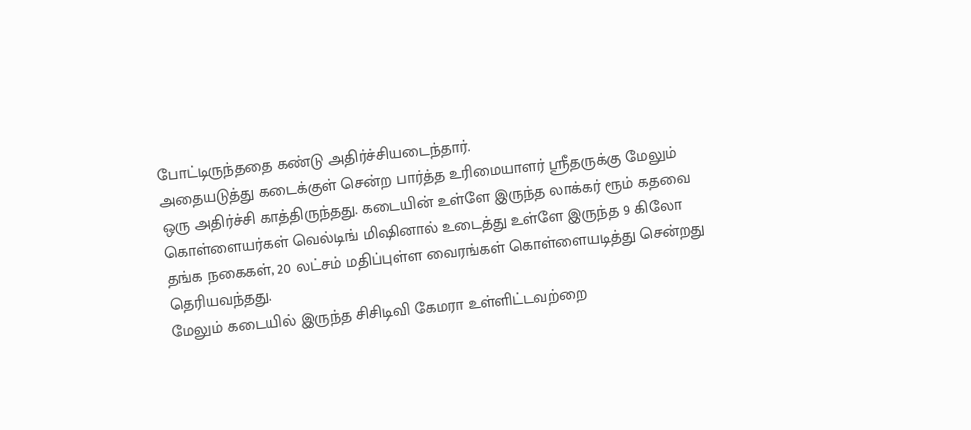போட்டிருந்ததை கண்டு அதிர்ச்சியடைந்தார்.
அதையடுத்து கடைக்குள் சென்ற பார்த்த உரிமையாளர் ஸ்ரீதருக்கு மேலும் ஒரு அதிர்ச்சி காத்திருந்தது. கடையின் உள்ளே இருந்த லாக்கர் ரூம் கதவை கொள்ளையர்கள் வெல்டிங் மிஷினால் உடைத்து உள்ளே இருந்த 9 கிலோ தங்க நகைகள், 20 லட்சம் மதிப்புள்ள வைரங்கள் கொள்ளையடித்து சென்றது தெரியவந்தது.
மேலும் கடையில் இருந்த சிசிடிவி கேமரா உள்ளிட்டவற்றை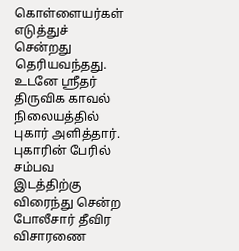கொள்ளையர்கள் எடுத்துச் சென்றது தெரியவந்தது. உடனே ஸ்ரீதர் திருவிக காவல் நிலையத்தில் புகார் அளித்தார். புகாரின் பேரில் சம்பவ இடத்திற்கு விரைந்து சென்ற போலீசார் தீவிர விசாரணை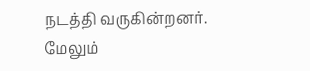நடத்தி வருகின்றனர். மேலும்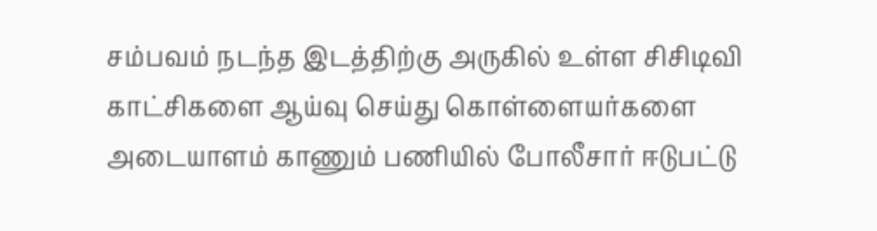சம்பவம் நடந்த இடத்திற்கு அருகில் உள்ள சிசிடிவி காட்சிகளை ஆய்வு செய்து கொள்ளையர்களை அடையாளம் காணும் பணியில் போலீசார் ஈடுபட்டு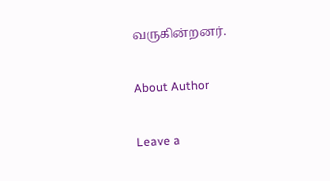வருகின்றனர்.

About Author

Leave a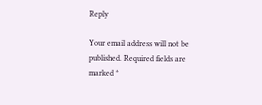Reply

Your email address will not be published. Required fields are marked *